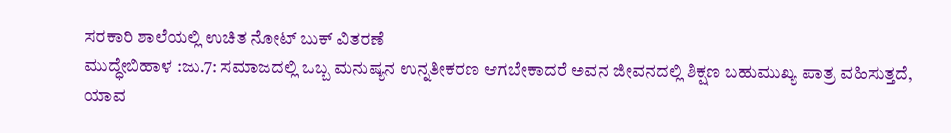ಸರಕಾರಿ ಶಾಲೆಯಲ್ಲಿ ಉಚಿತ ನೋಟ್ ಬುಕ್ ವಿತರಣೆ
ಮುದ್ಧೇಬಿಹಾಳ :ಜು.7: ಸಮಾಜದಲ್ಲಿ ಒಬ್ಬ ಮನುಷ್ಯನ ಉನ್ನತೀಕರಣ ಆಗಬೇಕಾದರೆ ಅವನ ಜೀವನದಲ್ಲಿ ಶಿಕ್ಷಣ ಬಹುಮುಖ್ಯ ಪಾತ್ರ ವಹಿಸುತ್ತದೆ, ಯಾವ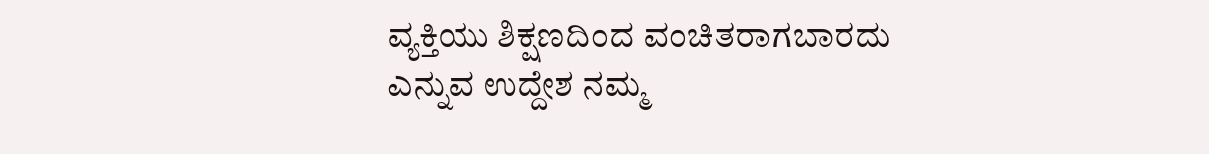ವ್ಯಕ್ತಿಯು ಶಿಕ್ಷಣದಿಂದ ವಂಚಿತರಾಗಬಾರದು ಎನ್ನುವ ಉದ್ದೇಶ ನಮ್ಮ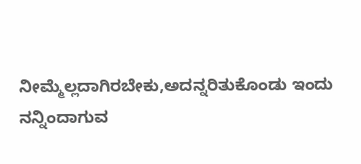ನೀಮ್ಮೆಲ್ಲದಾಗಿರಬೇಕು,ಅದನ್ನರಿತುಕೊಂಡು ಇಂದು ನನ್ನಿಂದಾಗುವ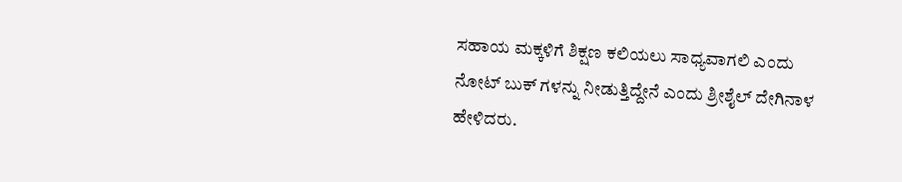ಸಹಾಯ ಮಕ್ಕಳಿಗೆ ಶಿಕ್ಷಣ ಕಲಿಯಲು ಸಾಧ್ಯವಾಗಲಿ ಎಂದು ನೋಟ್ ಬುಕ್ ಗಳನ್ನು ನೀಡುತ್ತಿದ್ದೇನೆ ಎಂದು ಶ್ರೀಶೈಲ್ ದೇಗಿನಾಳ ಹೇಳಿದರು.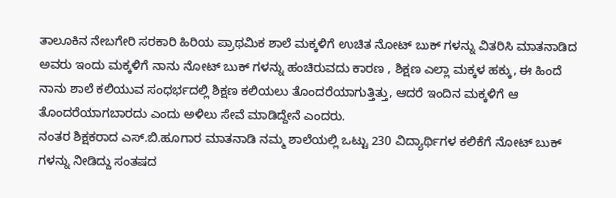ತಾಲೂಕಿನ ನೇಬಗೇರಿ ಸರಕಾರಿ ಹಿರಿಯ ಪ್ರಾಥಮಿಕ ಶಾಲೆ ಮಕ್ಕಳಿಗೆ ಉಚಿತ ನೋಟ್ ಬುಕ್ ಗಳನ್ನು ವಿತರಿಸಿ ಮಾತನಾಡಿದ ಅವರು ಇಂದು ಮಕ್ಕಳಿಗೆ ನಾನು ನೋಟ್ ಬುಕ್ ಗಳನ್ನು ಹಂಚಿರುವದು ಕಾರಣ , ಶಿಕ್ಷಣ ಎಲ್ಲಾ ಮಕ್ಕಳ ಹಕ್ಕು, ಈ ಹಿಂದೆ ನಾನು ಶಾಲೆ ಕಲಿಯುವ ಸಂಧರ್ಭದಲ್ಲಿ ಶಿಕ್ಷಣ ಕಲಿಯಲು ತೊಂದರೆಯಾಗುತ್ತಿತ್ತು, ಆದರೆ ಇಂದಿನ ಮಕ್ಕಳಿಗೆ ಆ ತೊಂದರೆಯಾಗಬಾರದು ಎಂದು ಅಳಿಲು ಸೇವೆ ಮಾಡಿದ್ದೇನೆ ಎಂದರು.
ನಂತರ ಶಿಕ್ಷಕರಾದ ಎಸ್.ಬಿ.ಹೂಗಾರ ಮಾತನಾಡಿ ನಮ್ಮ ಶಾಲೆಯಲ್ಲಿ ಒಟ್ಟು 230 ವಿದ್ಯಾರ್ಥಿಗಳ ಕಲಿಕೆಗೆ ನೋಟ್ ಬುಕ್ ಗಳನ್ನು ನೀಡಿದ್ದು ಸಂತಷದ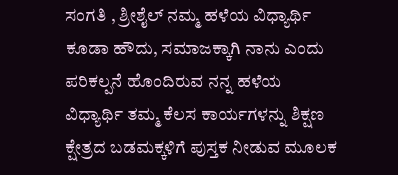ಸಂಗತಿ , ಶ್ರೀಶೈಲ್ ನಮ್ಮ ಹಳೆಯ ವಿಧ್ಯಾರ್ಥಿ ಕೂಡಾ ಹೌದು, ಸಮಾಜಕ್ಕಾಗಿ ನಾನು ಎಂದು ಪರಿಕಲ್ಪನೆ ಹೊಂದಿರುವ ನನ್ನ ಹಳೆಯ ವಿಧ್ಯಾರ್ಥಿ ತಮ್ಮ ಕೆಲಸ ಕಾರ್ಯಗಳನ್ನು ಶಿಕ್ಷಣ ಕ್ಷೇತ್ರದ ಬಡಮಕ್ಕಳಿಗೆ ಪುಸ್ತಕ ನೀಡುವ ಮೂಲಕ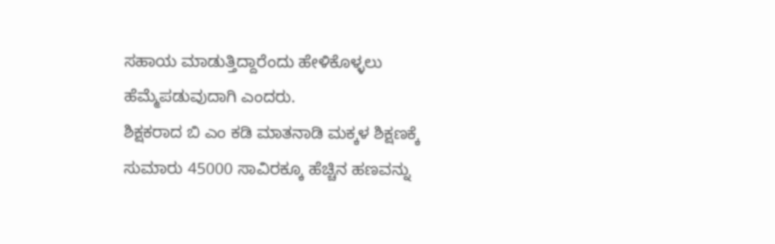ಸಹಾಯ ಮಾಡುತ್ತಿದ್ದಾರೆಂದು ಹೇಳಿಕೊಳ್ಳಲು ಹೆಮ್ಮೆಪಡುವುದಾಗಿ ಎಂದರು.
ಶಿಕ್ಷಕರಾದ ಬಿ ಎಂ ಕಡಿ ಮಾತನಾಡಿ ಮಕ್ಕಳ ಶಿಕ್ಷಣಕ್ಕೆ ಸುಮಾರು 45000 ಸಾವಿರಕ್ಕೂ ಹೆಚ್ಚಿನ ಹಣವನ್ನು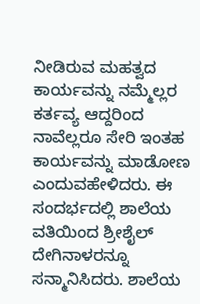ನೀಡಿರುವ ಮಹತ್ವದ ಕಾರ್ಯವನ್ನು ನಮ್ಮೆಲ್ಲರ ಕರ್ತವ್ಯ ಆದ್ದರಿಂದ ನಾವೆಲ್ಲರೂ ಸೇರಿ ಇಂತಹ ಕಾರ್ಯವನ್ನು ಮಾಡೋಣ ಎಂದುವಹೇಳಿದರು. ಈ ಸಂದರ್ಭದಲ್ಲಿ ಶಾಲೆಯ ವತಿಯಿಂದ ಶ್ರೀಶೈಲ್ ದೇಗಿನಾಳರನ್ನೂ ಸನ್ಮಾನಿಸಿದರು. ಶಾಲೆಯ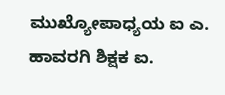ಮುಖ್ಯೋಪಾಧ್ಯಯ ಐ ಎ. ಹಾವರಗಿ ಶಿಕ್ಷಕ ಐ.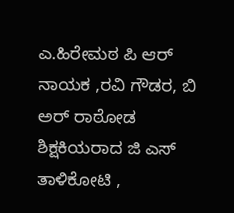ಎ.ಹಿರೇಮಠ ಪಿ ಆರ್ ನಾಯಕ ,ರವಿ ಗೌಡರ, ಬಿ ಅರ್ ರಾಠೋಡ ಶಿಕ್ಷಕಿಯರಾದ ಜಿ ಎಸ್ ತಾಳಿಕೋಟಿ ,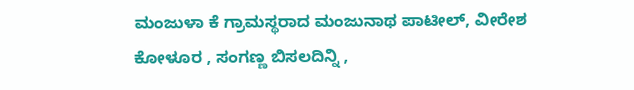ಮಂಜುಳಾ ಕೆ ಗ್ರಾಮಸ್ಥರಾದ ಮಂಜುನಾಥ ಪಾಟೀಲ್, ವೀರೇಶ ಕೋಳೂರ , ಸಂಗಣ್ಣ ಬಿಸಲದಿನ್ನಿ ,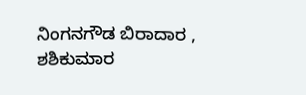ನಿಂಗನಗೌಡ ಬಿರಾದಾರ , ಶಶಿಕುಮಾರ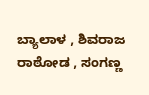ಬ್ಯಾಲಾಳ , ಶಿವರಾಜ ರಾಠೋಡ , ಸಂಗಣ್ಣ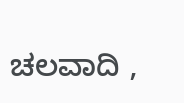ಚಲವಾದಿ ,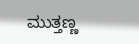ಮುತ್ತಣ್ಣ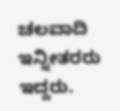ಚಲವಾದಿ ಇನ್ನೀತರರು ಇದ್ದರು.